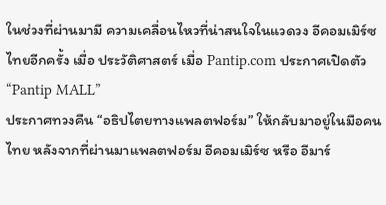ในช่วงที่ผ่านมามี ความเคลื่อนไหวที่น่าสนใจในแวดวง อีคอมเมิร์ซไทยอีกครั้ง เมื่อ ประวัติศาสตร์ เมื่อ Pantip.com ประกาศเปิดตัว “Pantip MALL”
ประกาศทวงคืน “อธิปไตยทางแพลตฟอร์ม” ให้กลับมาอยู่ในมือคนไทย หลังจากที่ผ่านมาแพลตฟอร์ม อีคอมเมิร์ซ หรือ อีมาร์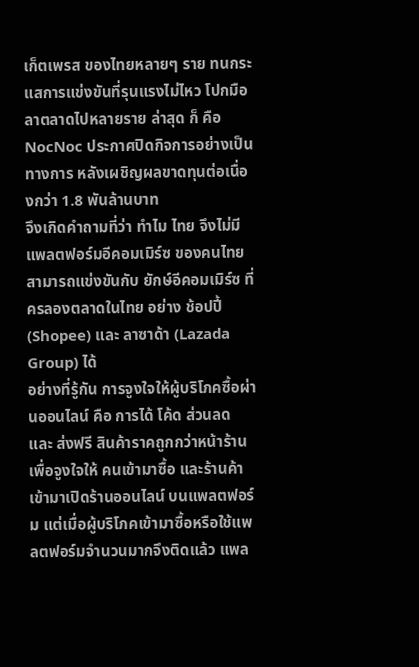เก็ตเพรส ของไทยหลายๆ ราย ทนกระแสการแข่งขันที่รุนแรงไม่ไหว โปกมือลาตลาดไปหลายราย ล่าสุด ก็ คือ NocNoc ประกาศปิดกิจการอย่างเป็นทางการ หลังเผชิญผลขาดทุนต่อเนื่องกว่า 1.8 พันล้านบาท
จึงเกิดคำถามที่ว่า ทำไม ไทย จึงไม่มีแพลตฟอร์มอีคอมเมิร์ซ ของคนไทย สามารถแข่งขันกับ ยักษ์อีคอมเมิร์ซ ที่ครลองตลาดในไทย อย่าง ช้อปปี้ (Shopee) และ ลาซาด้า (Lazada Group) ได้
อย่างที่รู้กัน การจูงใจให้ผู้บริโภคซื้อผ่านออนไลน์ คือ การได้ โค้ด ส่วนลด และ ส่งฟรี สินค้าราคถูกกว่าหน้าร้าน เพื่อจูงใจให้ คนเข้ามาซื้อ และร้านค้า เข้ามาเปิดร้านออนไลน์ บนแพลตฟอร์ม แต่เมื่อผู้บริโภคเข้ามาซื้อหรือใช้แพลตฟอร์มจำนวนมากจึงติดแล้ว แพล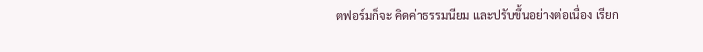ตฟอร์มก็จะ คิดค่าธรรมนียม และปรับขึ้นอย่างต่อเนื่อง เรียก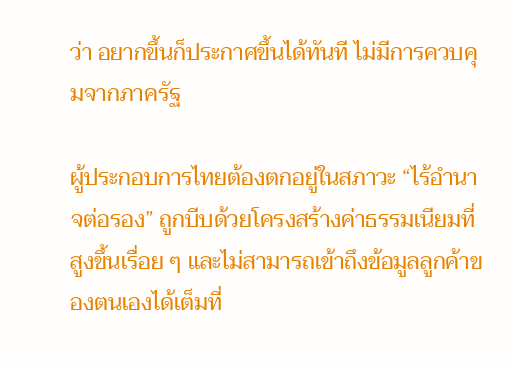ว่า อยากขึ้นก็ประกาศขึ้นได้ทันที ไม่มีการควบคุมจากภาครัฐ

ผู้ประกอบการไทยต้องตกอยู่ในสภาวะ “ไร้อำนาจต่อรอง” ถูกบีบด้วยโครงสร้างค่าธรรมเนียมที่สูงขึ้นเรื่อย ๆ และไม่สามารถเข้าถึงข้อมูลลูกค้าของตนเองได้เต็มที่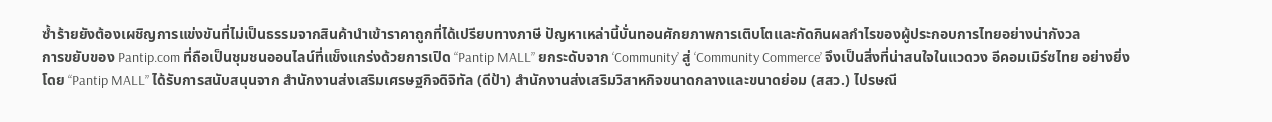ซ้ำร้ายยังต้องเผชิญการแข่งขันที่ไม่เป็นธรรมจากสินค้านำเข้าราคาถูกที่ได้เปรียบทางภาษี ปัญหาเหล่านี้บั่นทอนศักยภาพการเติบโตและกัดกินผลกำไรของผู้ประกอบการไทยอย่างน่ากังวล
การขยับของ Pantip.com ที่ถือเป็นชุมชนออนไลน์ที่แข็งแกร่งด้วยการเปิด “Pantip MALL” ยกระดับจาก ‘Community’ สู่ ‘Community Commerce’ จึงเป็นสิ่งที่น่าสนใจในแวดวง อีคอมเมิร์ซไทย อย่างยิ่ง
โดย “Pantip MALL” ได้รับการสนับสนุนจาก สำนักงานส่งเสริมเศรษฐกิจดิจิทัล (ดีป้า) สำนักงานส่งเสริมวิสาหกิจขนาดกลางและขนาดย่อม (สสว.) ไปรษณี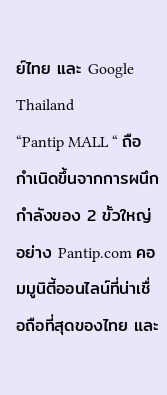ย์ไทย และ Google Thailand
“Pantip MALL “ ถือกำเนิดขึ้นจากการผนึกกำลังของ 2 ขั้วใหญ่อย่าง Pantip.com คอมมูนิตี้ออนไลน์ที่น่าเชื่อถือที่สุดของไทย และ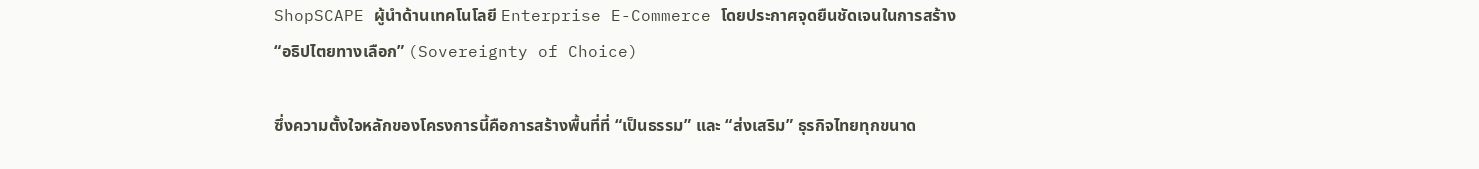ShopSCAPE ผู้นำด้านเทคโนโลยี Enterprise E-Commerce โดยประกาศจุดยืนชัดเจนในการสร้าง “อธิปไตยทางเลือก” (Sovereignty of Choice)

ซึ่งความตั้งใจหลักของโครงการนี้คือการสร้างพื้นที่ที่ “เป็นธรรม” และ “ส่งเสริม” ธุรกิจไทยทุกขนาด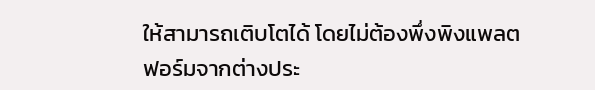ให้สามารถเติบโตได้ โดยไม่ต้องพึ่งพิงแพลตฟอร์มจากต่างประ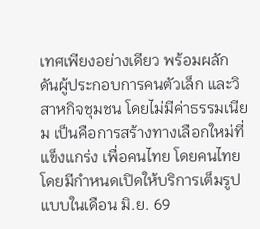เทศเพียงอย่างเดียว พร้อมผลักดันผู้ประกอบการคนตัวเล็ก และวิสาหกิจชุมชน โดยไม่มีค่าธรรมเนียม เป็นคือการสร้างทางเลือกใหม่ที่แข็งแกร่ง เพื่อคนไทย โดยคนไทย โดยมีกำหนดเปิดให้บริการเต็มรูปแบบในเดือน มิ.ย. 69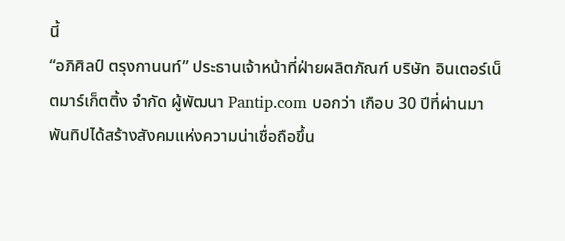นี้
“อภิศิลป์ ตรุงกานนท์” ประธานเจ้าหน้าที่ฝ่ายผลิตภัณฑ์ บริษัท อินเตอร์เน็ตมาร์เก็ตติ้ง จำกัด ผู้พัฒนา Pantip.com บอกว่า เกือบ 30 ปีที่ผ่านมา พันทิปได้สร้างสังคมแห่งความน่าเชื่อถือขึ้น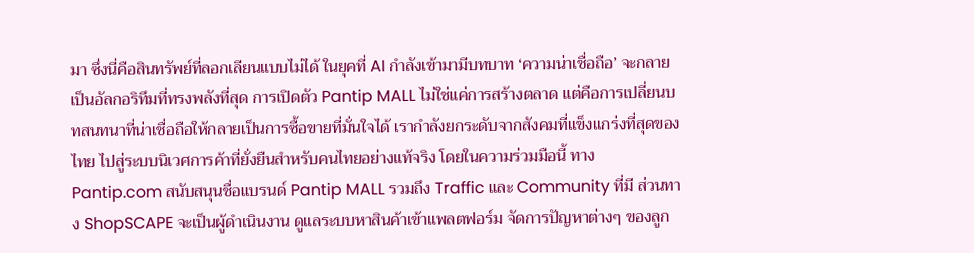มา ซึ่งนี่คือสินทรัพย์ที่ลอกเลียนแบบไม่ได้ ในยุคที่ AI กำลังเข้ามามีบทบาท ‘ความน่าเชื่อถือ’ จะกลายเป็นอัลกอริทึมที่ทรงพลังที่สุด การเปิดตัว Pantip MALL ไม่ใช่แค่การสร้างตลาด แต่คือการเปลี่ยนบทสนทนาที่น่าเชื่อถือให้กลายเป็นการซื้อขายที่มั่นใจได้ เรากำลังยกระดับจากสังคมที่แข็งแกร่งที่สุดของไทย ไปสู่ระบบนิเวศการค้าที่ยั่งยืนสำหรับคนไทยอย่างแท้จริง โดยในความร่วมมือนี้ ทาง Pantip.com สนับสนุนชื่อแบรนด์ Pantip MALL รวมถึง Traffic และ Community ที่มี ส่วนทาง ShopSCAPE จะเป็นผู้ดำเนินงาน ดูแลระบบหาสินค้าเข้าแพลตฟอร์ม จัดการปัญหาต่างๆ ของลูก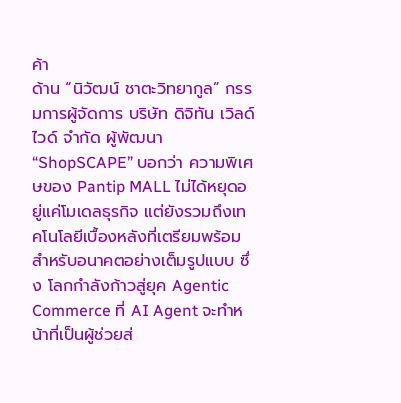ค้า
ด้าน “นิวัฒน์ ชาตะวิทยากูล” กรรมการผู้จัดการ บริษัท ดิจิทัน เวิลด์ไวด์ จำกัด ผู้พัฒนา “ShopSCAPE” บอกว่า ความพิเศษของ Pantip MALL ไม่ได้หยุดอยู่แค่โมเดลธุรกิจ แต่ยังรวมถึงเทคโนโลยีเบื้องหลังที่เตรียมพร้อมสำหรับอนาคตอย่างเต็มรูปแบบ ซึ่ง โลกกำลังก้าวสู่ยุค Agentic Commerce ที่ AI Agent จะทำหน้าที่เป็นผู้ช่วยส่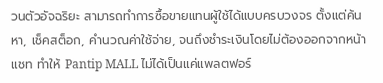วนตัวอัจฉริยะ สามารถทำการซื้อขายแทนผู้ใช้ได้แบบครบวงจร ตั้งแต่ค้นหา, เช็คสต็อก, คำนวณค่าใช้จ่าย, จนถึงชำระเงินโดยไม่ต้องออกจากหน้าแชท ทำให้ Pantip MALL ไม่ได้เป็นแค่แพลตฟอร์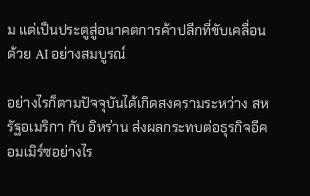ม แต่เป็นประตูสู่อนาคตการค้าปลีกที่ขับเคลื่อนด้วย AI อย่างสมบูรณ์

อย่างไรก็ตามปัจจุบันได้เกิดสงครามระหว่าง สหรัฐอเมริกา กับ อิหร่าน ส่งผลกระทบต่อธุรกิจอีคอมเมิร์ซอย่างไร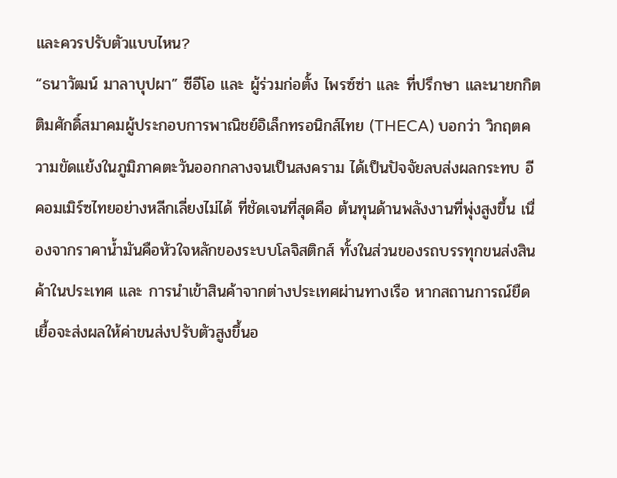และควรปรับตัวแบบไหน?
“ธนาวัฒน์ มาลาบุปผา” ซีอีโอ และ ผู้ร่วมก่อตั้ง ไพรซ์ซ่า และ ที่ปรึกษา และนายกกิตติมศักดิ์สมาคมผู้ประกอบการพาณิชย์อิเล็กทรอนิกส์ไทย (THECA) บอกว่า วิกฤตความขัดแย้งในภูมิภาคตะวันออกกลางจนเป็นสงคราม ได้เป็นปัจจัยลบส่งผลกระทบ อีคอมเมิร์ซไทยอย่างหลีกเลี่ยงไม่ได้ ที่ชัดเจนที่สุดคือ ต้นทุนด้านพลังงานที่พุ่งสูงขึ้น เนื่องจากราคาน้ำมันคือหัวใจหลักของระบบโลจิสติกส์ ทั้งในส่วนของรถบรรทุกขนส่งสินค้าในประเทศ และ การนำเข้าสินค้าจากต่างประเทศผ่านทางเรือ หากสถานการณ์ยืดเยื้อจะส่งผลให้ค่าขนส่งปรับตัวสูงขึ้นอ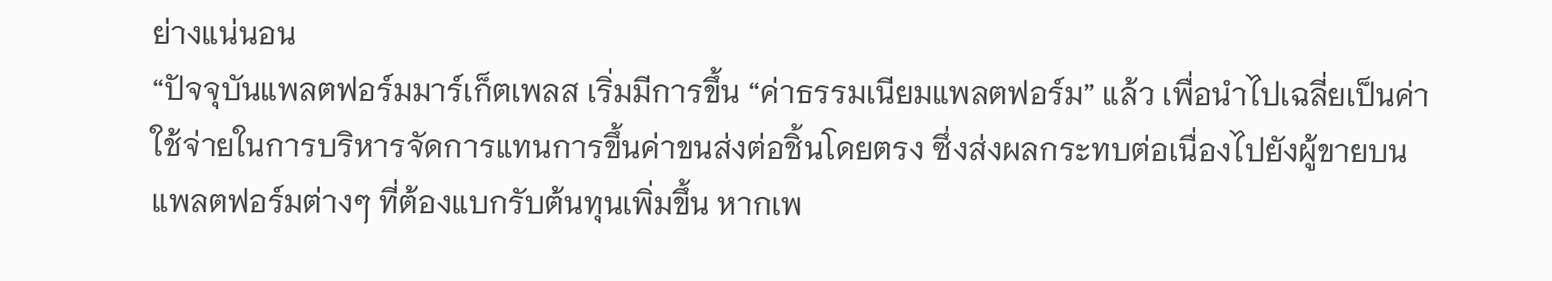ย่างแน่นอน
“ปัจจุบันแพลตฟอร์มมาร์เก็ตเพลส เริ่มมีการขึ้น “ค่าธรรมเนียมแพลตฟอร์ม” แล้ว เพื่อนำไปเฉลี่ยเป็นค่าใช้จ่ายในการบริหารจัดการแทนการขึ้นค่าขนส่งต่อชิ้นโดยตรง ซึ่งส่งผลกระทบต่อเนื่องไปยังผู้ขายบนแพลตฟอร์มต่างๆ ที่ต้องแบกรับต้นทุนเพิ่มขึ้น หากเพ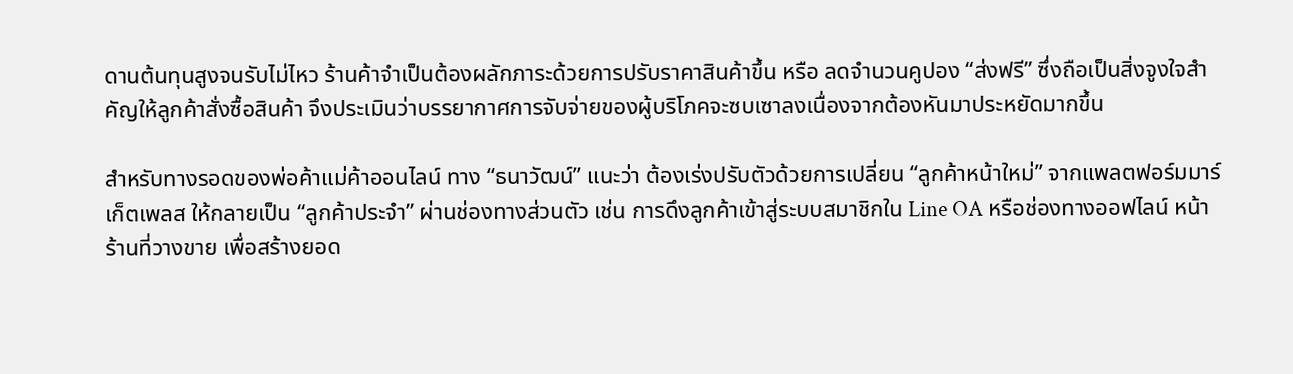ดานต้นทุนสูงจนรับไม่ไหว ร้านค้าจำเป็นต้องผลักภาระด้วยการปรับราคาสินค้าขึ้น หรือ ลดจำนวนคูปอง “ส่งฟรี” ซึ่งถือเป็นสิ่งจูงใจสำคัญให้ลูกค้าสั่งซื้อสินค้า จึงประเมินว่าบรรยากาศการจับจ่ายของผู้บริโภคจะซบเซาลงเนื่องจากต้องหันมาประหยัดมากขึ้น

สำหรับทางรอดของพ่อค้าแม่ค้าออนไลน์ ทาง “ธนาวัฒน์” แนะว่า ต้องเร่งปรับตัวด้วยการเปลี่ยน “ลูกค้าหน้าใหม่” จากแพลตฟอร์มมาร์เก็ตเพลส ให้กลายเป็น “ลูกค้าประจำ” ผ่านช่องทางส่วนตัว เช่น การดึงลูกค้าเข้าสู่ระบบสมาชิกใน Line OA หรือช่องทางออฟไลน์ หน้าร้านที่วางขาย เพื่อสร้างยอด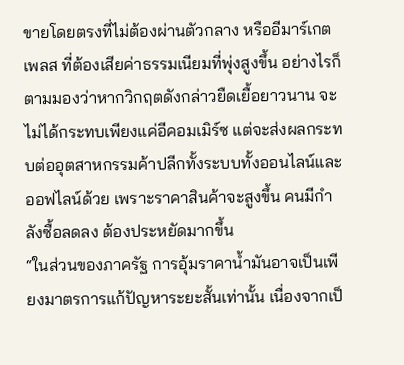ขายโดยตรงที่ไม่ต้องผ่านตัวกลาง หรืออีมาร์เกตเพลส ที่ต้องเสียค่าธรรมเนียมที่พุ่งสูงขึ้น อย่างไรก็ตามมองว่าหากวิกฤตดังกล่าวยืดเยื้อยาวนาน จะไม่ได้กระทบเพียงแค่อีคอมเมิร์ซ แต่จะส่งผลกระทบต่ออุตสาหกรรมค้าปลีกทั้งระบบทั้งออนไลน์และออฟไลน์ด้วย เพราะราคาสินค้าจะสูงขึ้น คนมีกำลังซื้อลดลง ต้องประหยัดมากขึ้น
“ในส่วนของภาครัฐ การอุ้มราคาน้ำมันอาจเป็นเพียงมาตรการแก้ปัญหาระยะสั้นเท่านั้น เนื่องจากเป็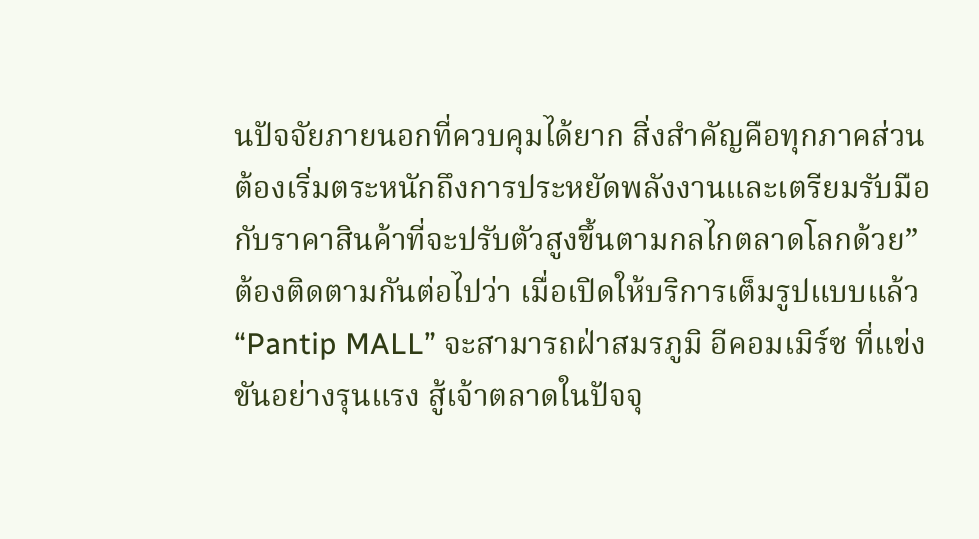นปัจจัยภายนอกที่ควบคุมได้ยาก สิ่งสำคัญคือทุกภาคส่วนต้องเริ่มตระหนักถึงการประหยัดพลังงานและเตรียมรับมือกับราคาสินค้าที่จะปรับตัวสูงขึ้นตามกลไกตลาดโลกด้วย”
ต้องติดตามกันต่อไปว่า เมื่อเปิดให้บริการเต็มรูปแบบแล้ว “Pantip MALL” จะสามารถฝ่าสมรภูมิ อีคอมเมิร์ซ ที่แข่งขันอย่างรุนแรง สู้เจ้าตลาดในปัจจุ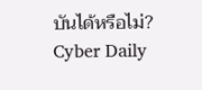บันได้หรือไม่?
Cyber Daily